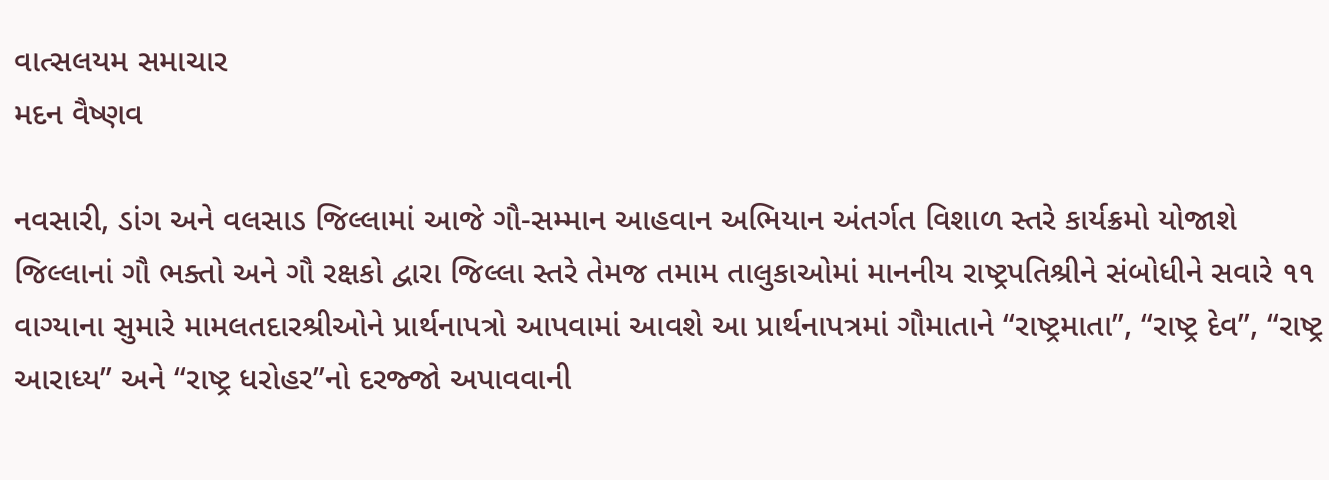વાત્સલયમ સમાચાર
મદન વૈષ્ણવ

નવસારી, ડાંગ અને વલસાડ જિલ્લામાં આજે ગૌ-સમ્માન આહવાન અભિયાન અંતર્ગત વિશાળ સ્તરે કાર્યક્રમો યોજાશે જિલ્લાનાં ગૌ ભક્તો અને ગૌ રક્ષકો દ્વારા જિલ્લા સ્તરે તેમજ તમામ તાલુકાઓમાં માનનીય રાષ્ટ્રપતિશ્રીને સંબોધીને સવારે ૧૧ વાગ્યાના સુમારે મામલતદારશ્રીઓને પ્રાર્થનાપત્રો આપવામાં આવશે આ પ્રાર્થનાપત્રમાં ગૌમાતાને “રાષ્ટ્રમાતા”, “રાષ્ટ્ર દેવ”, “રાષ્ટ્ર આરાધ્ય” અને “રાષ્ટ્ર ધરોહર”નો દરજ્જો અપાવવાની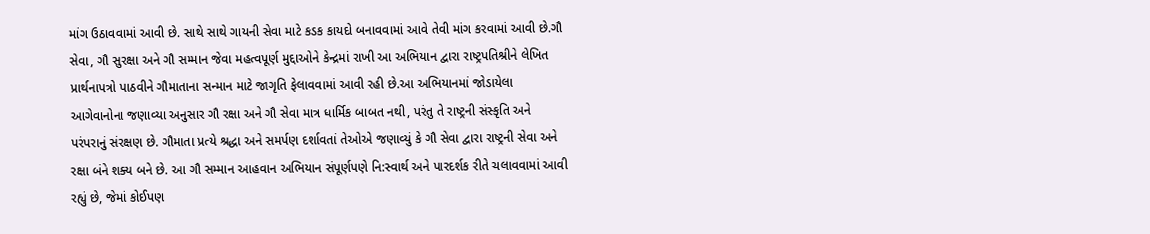માંગ ઉઠાવવામાં આવી છે. સાથે સાથે ગાયની સેવા માટે કડક કાયદો બનાવવામાં આવે તેવી માંગ કરવામાં આવી છે.ગૌ સેવા, ગૌ સુરક્ષા અને ગૌ સમ્માન જેવા મહત્વપૂર્ણ મુદ્દાઓને કેન્દ્રમાં રાખી આ અભિયાન દ્વારા રાષ્ટ્રપતિશ્રીને લેખિત પ્રાર્થનાપત્રો પાઠવીને ગૌમાતાના સન્માન માટે જાગૃતિ ફેલાવવામાં આવી રહી છે.આ અભિયાનમાં જોડાયેલા આગેવાનોના જણાવ્યા અનુસાર ગૌ રક્ષા અને ગૌ સેવા માત્ર ધાર્મિક બાબત નથી, પરંતુ તે રાષ્ટ્રની સંસ્કૃતિ અને પરંપરાનું સંરક્ષણ છે. ગૌમાતા પ્રત્યે શ્રદ્ધા અને સમર્પણ દર્શાવતાં તેઓએ જણાવ્યું કે ગૌ સેવા દ્વારા રાષ્ટ્રની સેવા અને રક્ષા બંને શક્ય બને છે. આ ગૌ સમ્માન આહવાન અભિયાન સંપૂર્ણપણે નિ:સ્વાર્થ અને પારદર્શક રીતે ચલાવવામાં આવી રહ્યું છે, જેમાં કોઈપણ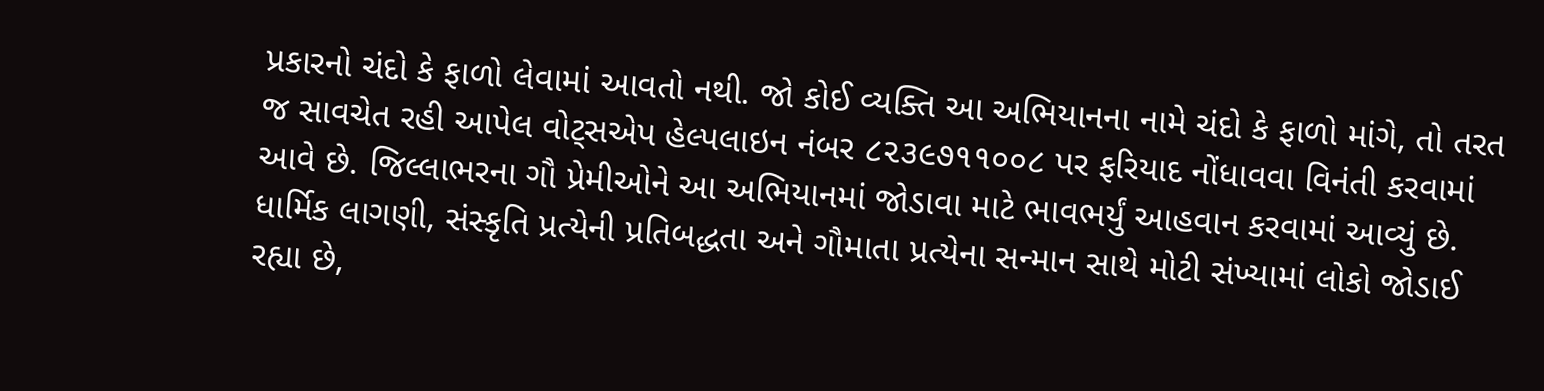પ્રકારનો ચંદો કે ફાળો લેવામાં આવતો નથી. જો કોઈ વ્યક્તિ આ અભિયાનના નામે ચંદો કે ફાળો માંગે, તો તરત જ સાવચેત રહી આપેલ વોટ્સએપ હેલ્પલાઇન નંબર ૮૨૩૯૭૧૧૦૦૮ પર ફરિયાદ નોંધાવવા વિનંતી કરવામાં આવે છે. જિલ્લાભરના ગૌ પ્રેમીઓને આ અભિયાનમાં જોડાવા માટે ભાવભર્યું આહવાન કરવામાં આવ્યું છે. ધાર્મિક લાગણી, સંસ્કૃતિ પ્રત્યેની પ્રતિબદ્ધતા અને ગૌમાતા પ્રત્યેના સન્માન સાથે મોટી સંખ્યામાં લોકો જોડાઈ રહ્યા છે,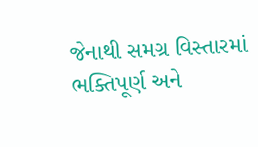જેનાથી સમગ્ર વિસ્તારમાં ભક્તિપૂર્ણ અને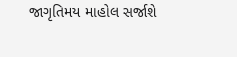જાગૃતિમય માહોલ સર્જાશે